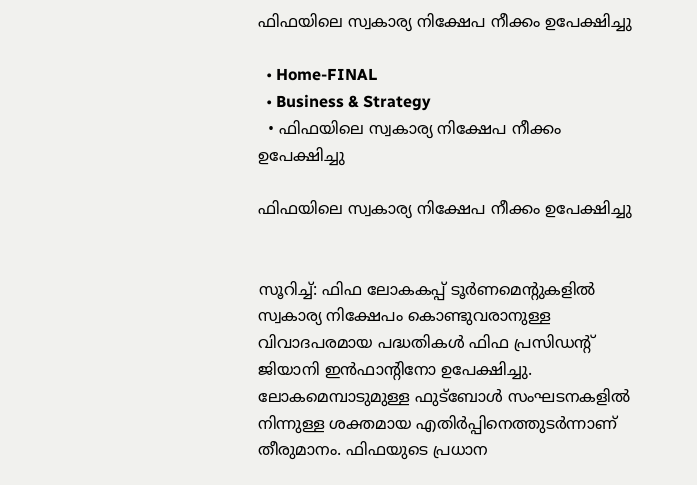ഫിഫയിലെ സ്വകാര്യ നിക്ഷേപ നീക്കം ഉപേക്ഷിച്ചു

  • Home-FINAL
  • Business & Strategy
  • ഫിഫയിലെ സ്വകാര്യ നിക്ഷേപ നീക്കം ഉപേക്ഷിച്ചു

ഫിഫയിലെ സ്വകാര്യ നിക്ഷേപ നീക്കം ഉപേക്ഷിച്ചു


സൂറിച്ച്: ഫിഫ ലോകകപ്പ് ടൂർണമെന്റുകളിൽ സ്വകാര്യ നിക്ഷേപം കൊണ്ടുവരാനുള്ള വിവാദപരമായ പദ്ധതികൾ ഫിഫ പ്രസിഡന്റ് ജിയാനി ഇൻഫാന്റിനോ ഉപേക്ഷിച്ചു. ലോകമെമ്പാടുമുള്ള ഫുട്‌ബോൾ സംഘടനകളിൽ നിന്നുള്ള ശക്തമായ എതിർപ്പിനെത്തുടർന്നാണ് തീരുമാനം. ഫിഫയുടെ പ്രധാന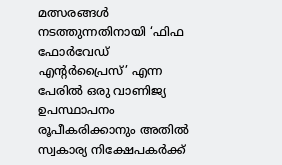മത്സരങ്ങൾ നടത്തുന്നതിനായി ‘ഫിഫ ഫോർവേഡ് എന്റർപ്രൈസ്’ എന്ന പേരിൽ ഒരു വാണിജ്യ ഉപസ്ഥാപനം രൂപീകരിക്കാനും അതിൽ സ്വകാര്യ നിക്ഷേപകർക്ക്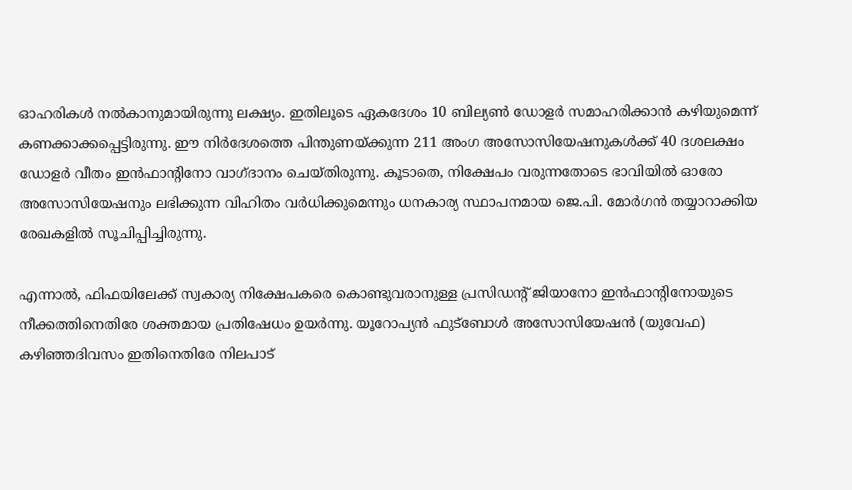ഓഹരികൾ നൽകാനുമായിരുന്നു ലക്ഷ്യം. ഇതിലൂടെ ഏകദേശം 10 ബില്യൺ ഡോളർ സമാഹരിക്കാൻ കഴിയുമെന്ന് കണക്കാക്കപ്പെട്ടിരുന്നു. ഈ നിർദേശത്തെ പിന്തുണയ്ക്കുന്ന 211 അംഗ അസോസിയേഷനുകൾക്ക് 40 ദശലക്ഷം ഡോളർ വീതം ഇൻഫാന്റിനോ വാഗ്ദാനം ചെയ്തിരുന്നു. കൂടാതെ, നിക്ഷേപം വരുന്നതോടെ ഭാവിയിൽ ഓരോ അസോസിയേഷനും ലഭിക്കുന്ന വിഹിതം വർധിക്കുമെന്നും ധനകാര്യ സ്ഥാപനമായ ജെ.പി. മോർഗൻ തയ്യാറാക്കിയ രേഖകളിൽ സൂചിപ്പിച്ചിരുന്നു.

എന്നാൽ, ഫിഫയിലേക്ക് സ്വകാര്യ നിക്ഷേപകരെ കൊണ്ടുവരാനുള്ള പ്രസിഡന്റ് ജിയാനോ ഇൻഫാന്റിനോയുടെ നീക്കത്തിനെതിരേ ശക്തമായ പ്രതിഷേധം ഉയർന്നു. യൂറോപ്യൻ ഫുട്ബോൾ അസോസിയേഷൻ (യുവേഫ) കഴിഞ്ഞദിവസം ഇതിനെതിരേ നിലപാട്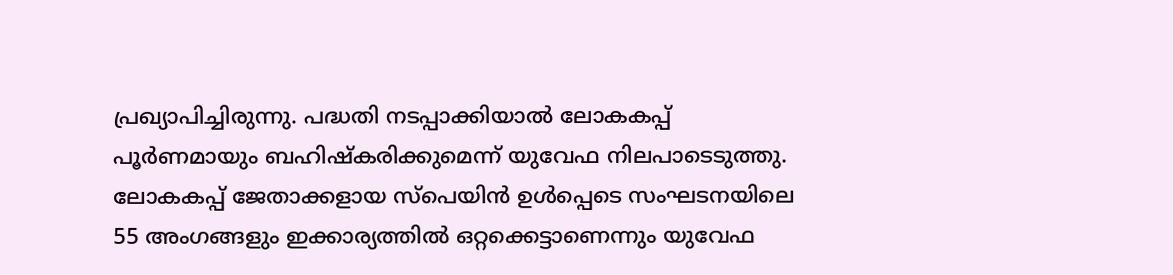പ്രഖ്യാപിച്ചിരുന്നു. പദ്ധതി നടപ്പാക്കിയാൽ ലോകകപ്പ് പൂർണമായും ബഹിഷ്‌കരിക്കുമെന്ന് യുവേഫ നിലപാടെടുത്തു. ലോകകപ്പ് ജേതാക്കളായ സ്‌പെയിൻ ഉൾപ്പെടെ സംഘടനയിലെ 55 അംഗങ്ങളും ഇക്കാര്യത്തിൽ ഒറ്റക്കെട്ടാണെന്നും യുവേഫ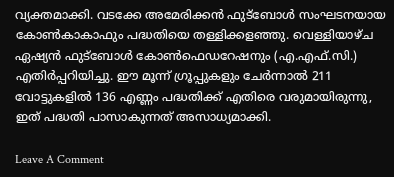വ്യക്തമാക്കി. വടക്കേ അമേരിക്കൻ ഫുട്‌ബോൾ സംഘടനയായ കോൺകാകാഫും പദ്ധതിയെ തള്ളിക്കളഞ്ഞു. വെള്ളിയാഴ്ച ഏഷ്യൻ ഫുട്ബോൾ കോൺഫെഡറേഷനും (എ.എഫ്.സി.) എതിർപ്പറിയിച്ചു. ഈ മൂന്ന് ഗ്രൂപ്പുകളും ചേർന്നാൽ 211 വോട്ടുകളിൽ 136 എണ്ണം പദ്ധതിക്ക് എതിരെ വരുമായിരുന്നു, ഇത് പദ്ധതി പാസാകുന്നത് അസാധ്യമാക്കി.

Leave A Comment